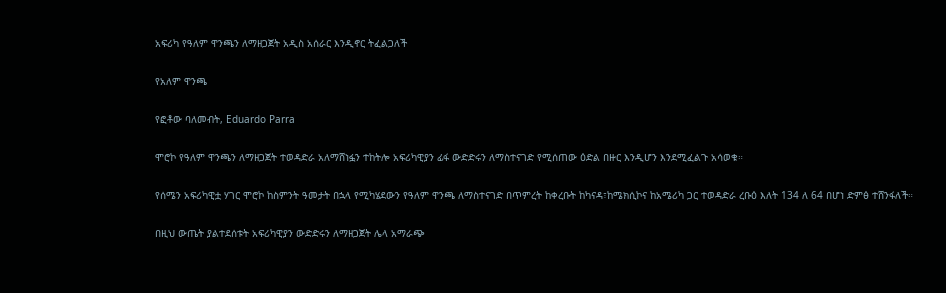አፍሪካ የዓለም ዋንጫን ለማዘጋጀት አዲስ አሰራር እንዲኖር ትፈልጋለች

የአለም ዋንጫ

የፎቶው ባለመብት, Eduardo Parra

ሞሮኮ የዓለም ዋንጫን ለማዘጋጀት ተወዳድራ አለማሸነፏን ተከትሎ አፍሪካዊያን ፊፋ ውድድሩን ለማስተናገድ የሚሰጠው ዕድል በዙር እንዲሆን እንደሚፈልጉ አሳወቁ።

የሰሜን አፍሪካዊቷ ሃገር ሞሮኮ ከስምንት ዓመታት በኋላ የሚካሄደውን የዓለም ዋንጫ ለማስተናገድ በጥምረት ከቀረቡት ከካናዳ፣ከሜክሲኮና ከአሜሪካ ጋር ተወዳድራ ረቡዕ እለት 134 ለ 64 በሆነ ድምፅ ተሸንፋለች።

በዚህ ውጤት ያልተደሰቱት አፍሪካዊያን ውድድሩን ለማዘጋጀት ሌላ አማራጭ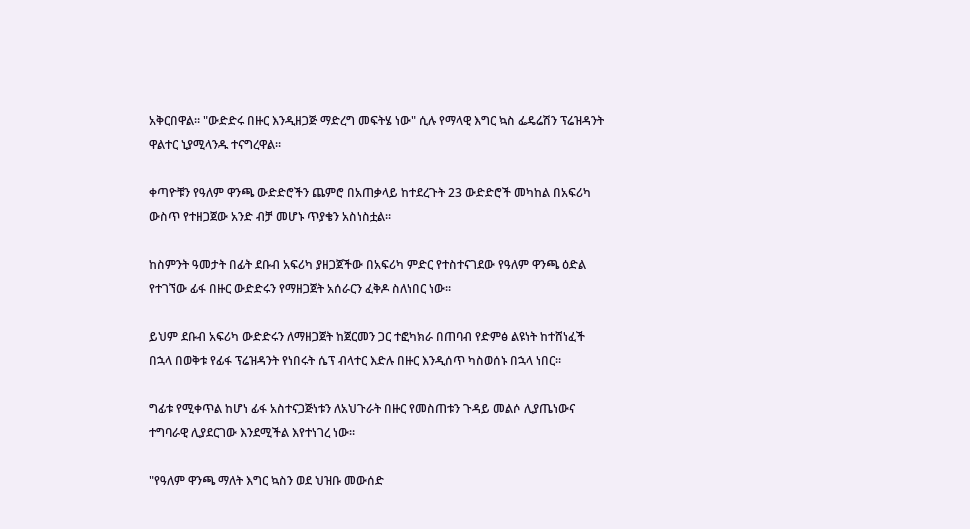አቅርበዋል። "ውድድሩ በዙር እንዲዘጋጅ ማድረግ መፍትሄ ነው" ሲሉ የማላዊ እግር ኳስ ፌዴሬሽን ፕሬዝዳንት ዋልተር ኒያሚላንዱ ተናግረዋል።

ቀጣዮቹን የዓለም ዋንጫ ውድድሮችን ጨምሮ በአጠቃላይ ከተደረጉት 23 ውድድሮች መካከል በአፍሪካ ውስጥ የተዘጋጀው አንድ ብቻ መሆኑ ጥያቄን አስነስቷል።

ከስምንት ዓመታት በፊት ደቡብ አፍሪካ ያዘጋጀችው በአፍሪካ ምድር የተስተናገደው የዓለም ዋንጫ ዕድል የተገኘው ፊፋ በዙር ውድድሩን የማዘጋጀት አሰራርን ፈቅዶ ስለነበር ነው።

ይህም ደቡብ አፍሪካ ውድድሩን ለማዘጋጀት ከጀርመን ጋር ተፎካክራ በጠባብ የድምፅ ልዩነት ከተሸነፈች በኋላ በወቅቱ የፊፋ ፕሬዝዳንት የነበሩት ሴፕ ብላተር እድሉ በዙር እንዲሰጥ ካስወሰኑ በኋላ ነበር።

ግፊቱ የሚቀጥል ከሆነ ፊፋ አስተናጋጅነቱን ለአህጉራት በዙር የመስጠቱን ጉዳይ መልሶ ሊያጤነውና ተግባራዊ ሊያደርገው እንደሚችል እየተነገረ ነው።

"የዓለም ዋንጫ ማለት እግር ኳስን ወደ ህዝቡ መውሰድ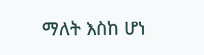ማለት እስከ ሆነ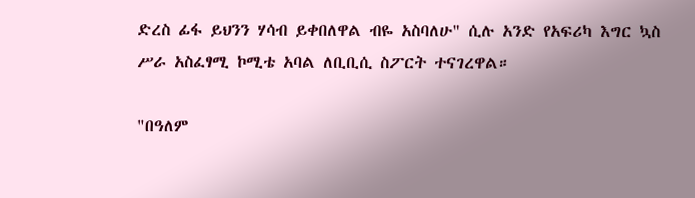ድረስ ፊፋ ይህንን ሃሳብ ይቀበለዋል ብዬ አስባለሁ" ሲሉ አንድ የአፍሪካ እግር ኳስ ሥራ አስፈፃሚ ኮሚቴ አባል ለቢቢሲ ስፖርት ተናገረዋል።

"በዓለም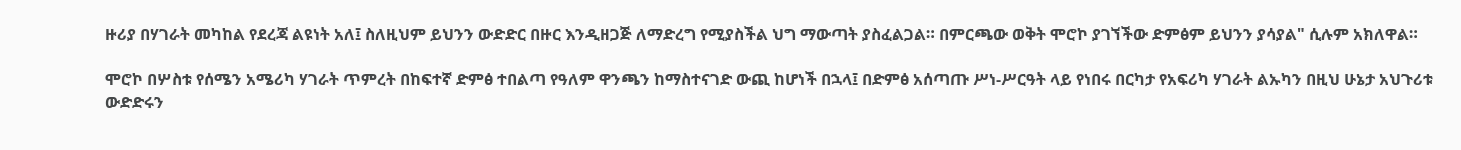ዙሪያ በሃገራት መካከል የደረጃ ልዩነት አለ፤ ስለዚህም ይህንን ውድድር በዙር እንዲዘጋጅ ለማድረግ የሚያስችል ህግ ማውጣት ያስፈልጋል። በምርጫው ወቅት ሞሮኮ ያገኘችው ድምፅም ይህንን ያሳያል" ሲሉም አክለዋል።

ሞሮኮ በሦስቱ የሰሜን አሜሪካ ሃገራት ጥምረት በከፍተኛ ድምፅ ተበልጣ የዓለም ዋንጫን ከማስተናገድ ውጪ ከሆነች በኋላ፤ በድምፅ አሰጣጡ ሥነ-ሥርዓት ላይ የነበሩ በርካታ የአፍሪካ ሃገራት ልኡካን በዚህ ሁኔታ አህጉሪቱ ውድድሩን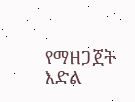የማዘጋጀት እድል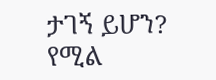ታገኝ ይሆን? የሚል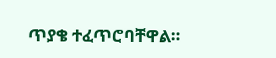ጥያቄ ተፈጥሮባቸዋል።